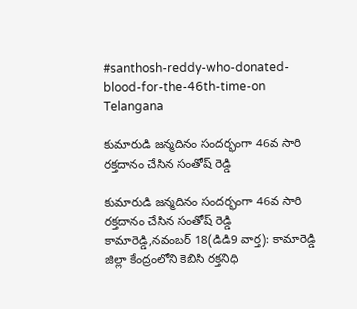#santhosh-reddy-who-donated-blood-for-the-46th-time-on
Telangana

కుమారుడి జన్మదినం సందర్భంగా 46వ సారి రక్తదానం చేసిన సంతోష్ రెడ్డి

కుమారుడి జన్మదినం సందర్భంగా 46వ సారి రక్తదానం చేసిన సంతోష్ రెడ్డి కామారెడ్డి,నవంబర్ 18(డిడి9 వార్త): కామారెడ్డి జిల్లా కేంద్రంలోని కెబిసి రక్తనిధి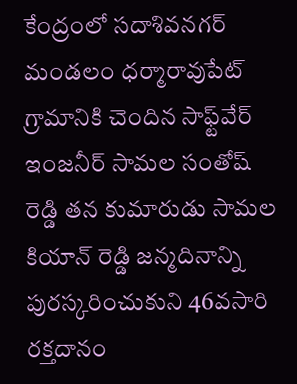కేంద్రంలో సదాశివనగర్ మండలం ధర్మారావుపేట్ గ్రామానికి చెందిన సాఫ్ట్‌వేర్ ఇంజనీర్ సామల సంతోష్ రెడ్డి తన కుమారుడు సామల కియాన్ రెడ్డి జన్మదినాన్ని పురస్కరించుకుని 46వసారి రక్తదానం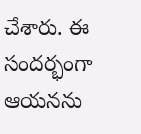చేశారు. ఈ సందర్భంగా ఆయనను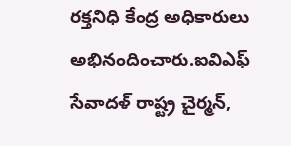రక్తనిధి కేంద్ర అధికారులు అభినందించారు.ఐవిఎఫ్ సేవాదళ్ రాష్ట్ర చైర్మన్,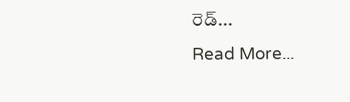రెడ్...
Read More...